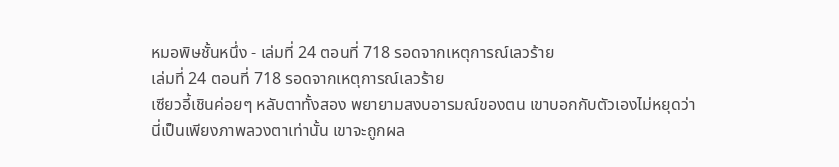หมอพิษชั้นหนึ่ง - เล่มที่ 24 ตอนที่ 718 รอดจากเหตุการณ์เลวร้าย
เล่มที่ 24 ตอนที่ 718 รอดจากเหตุการณ์เลวร้าย
เซียวอี้เชินค่อยๆ หลับตาทั้งสอง พยายามสงบอารมณ์ของตน เขาบอกกับตัวเองไม่หยุดว่านี่เป็นเพียงภาพลวงตาเท่านั้น เขาจะถูกผล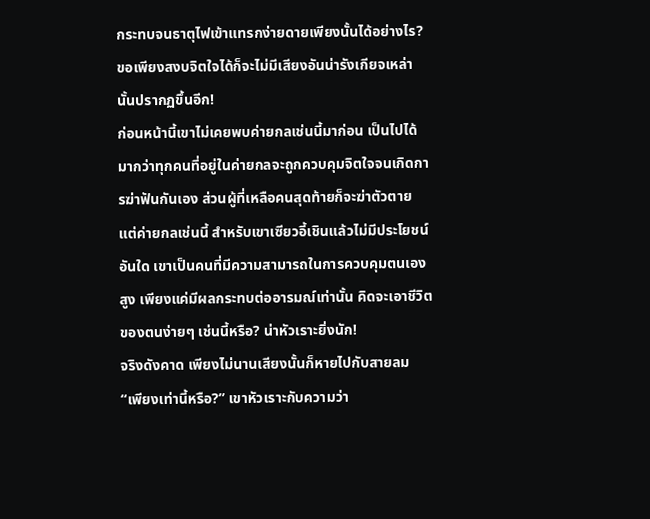กระทบจนธาตุไฟเข้าแทรกง่ายดายเพียงนั้นได้อย่างไร? ขอเพียงสงบจิตใจได้ก็จะไม่มีเสียงอันน่ารังเกียจเหล่านั้นปรากฏขึ้นอีก!
ก่อนหน้านี้เขาไม่เคยพบค่ายกลเช่นนี้มาก่อน เป็นไปได้มากว่าทุกคนที่อยู่ในค่ายกลจะถูกควบคุมจิตใจจนเกิดการฆ่าฟันกันเอง ส่วนผู้ที่เหลือคนสุดท้ายก็จะฆ่าตัวตาย แต่ค่ายกลเช่นนี้ สำหรับเขาเซียวอี้เชินแล้วไม่มีประโยชน์อันใด เขาเป็นคนที่มีความสามารถในการควบคุมตนเองสูง เพียงแค่มีผลกระทบต่ออารมณ์เท่านั้น คิดจะเอาชีวิตของตนง่ายๆ เช่นนี้หรือ? น่าหัวเราะยิ่งนัก!
จริงดังคาด เพียงไม่นานเสียงนั้นก็หายไปกับสายลม “เพียงเท่านี้หรือ?” เขาหัวเราะกับความว่า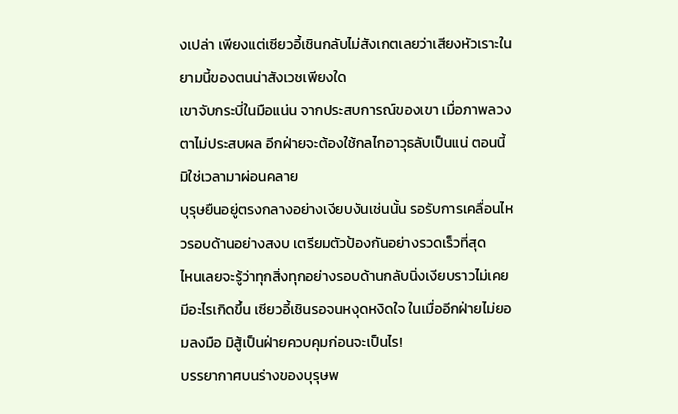งเปล่า เพียงแต่เซียวอี้เชินกลับไม่สังเกตเลยว่าเสียงหัวเราะในยามนี้ของตนน่าสังเวชเพียงใด
เขาจับกระบี่ในมือแน่น จากประสบการณ์ของเขา เมื่อภาพลวงตาไม่ประสบผล อีกฝ่ายจะต้องใช้กลไกอาวุธลับเป็นแน่ ตอนนี้มิใช่เวลามาผ่อนคลาย
บุรุษยืนอยู่ตรงกลางอย่างเงียบงันเช่นนั้น รอรับการเคลื่อนไหวรอบด้านอย่างสงบ เตรียมตัวป้องกันอย่างรวดเร็วที่สุด
ไหนเลยจะรู้ว่าทุกสิ่งทุกอย่างรอบด้านกลับนิ่งเงียบราวไม่เคยมีอะไรเกิดขึ้น เซียวอี้เชินรอจนหงุดหงิดใจ ในเมื่ออีกฝ่ายไม่ยอมลงมือ มิสู้เป็นฝ่ายควบคุมก่อนจะเป็นไร!
บรรยากาศบนร่างของบุรุษพ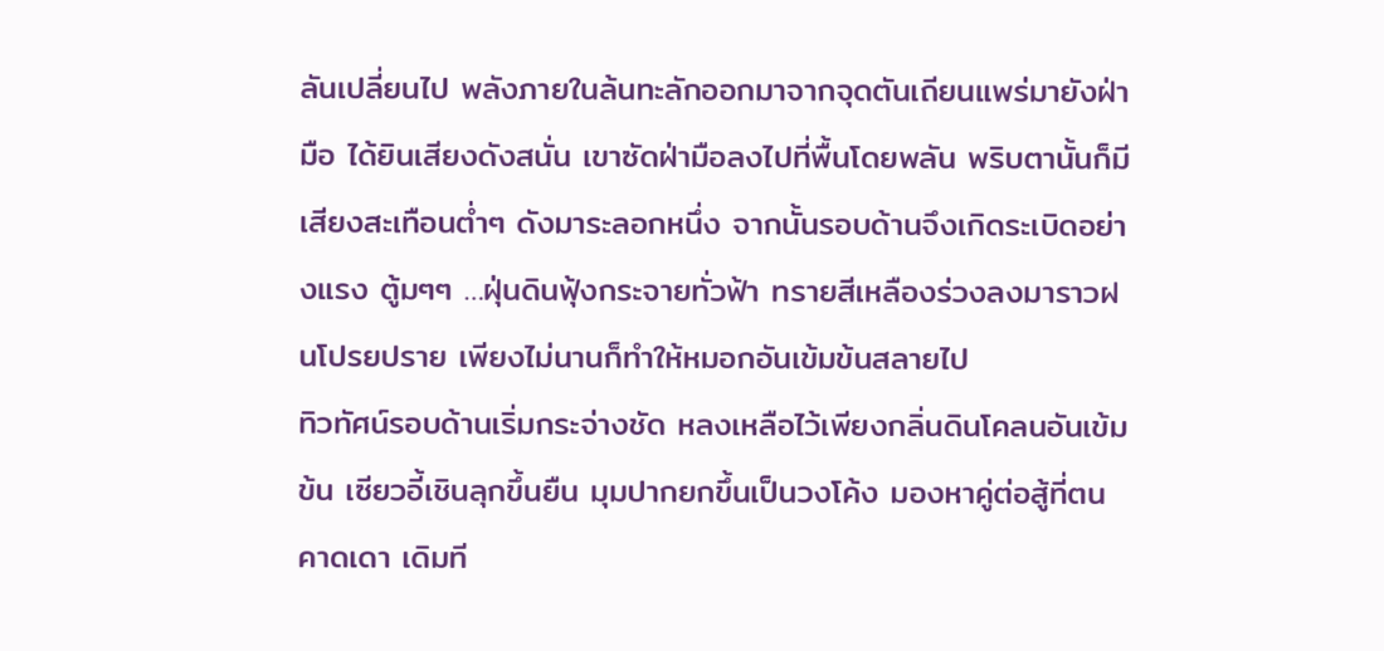ลันเปลี่ยนไป พลังภายในล้นทะลักออกมาจากจุดตันเถียนแพร่มายังฝ่ามือ ได้ยินเสียงดังสนั่น เขาซัดฝ่ามือลงไปที่พื้นโดยพลัน พริบตานั้นก็มีเสียงสะเทือนต่ำๆ ดังมาระลอกหนึ่ง จากนั้นรอบด้านจึงเกิดระเบิดอย่างแรง ตู้มๆๆ …ฝุ่นดินฟุ้งกระจายทั่วฟ้า ทรายสีเหลืองร่วงลงมาราวฝนโปรยปราย เพียงไม่นานก็ทำให้หมอกอันเข้มข้นสลายไป
ทิวทัศน์รอบด้านเริ่มกระจ่างชัด หลงเหลือไว้เพียงกลิ่นดินโคลนอันเข้มข้น เซียวอี้เชินลุกขึ้นยืน มุมปากยกขึ้นเป็นวงโค้ง มองหาคู่ต่อสู้ที่ตนคาดเดา เดิมที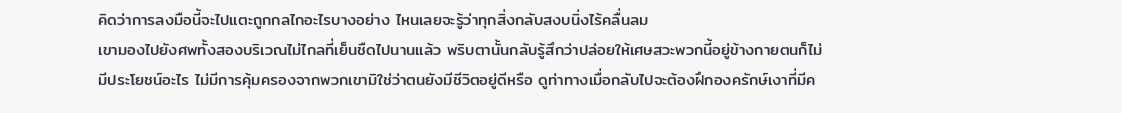คิดว่าการลงมือนี้จะไปแตะถูกกลไกอะไรบางอย่าง ไหนเลยจะรู้ว่าทุกสิ่งกลับสงบนิ่งไร้คลื่นลม
เขามองไปยังศพทั้งสองบริเวณไม่ไกลที่เย็นชืดไปนานแล้ว พริบตานั้นกลับรู้สึกว่าปล่อยให้เศษสวะพวกนี้อยู่ข้างกายตนก็ไม่มีประโยชน์อะไร ไม่มีการคุ้มครองจากพวกเขามิใช่ว่าตนยังมีชีวิตอยู่ดีหรือ ดูท่าทางเมื่อกลับไปจะต้องฝึกองครักษ์เงาที่มีค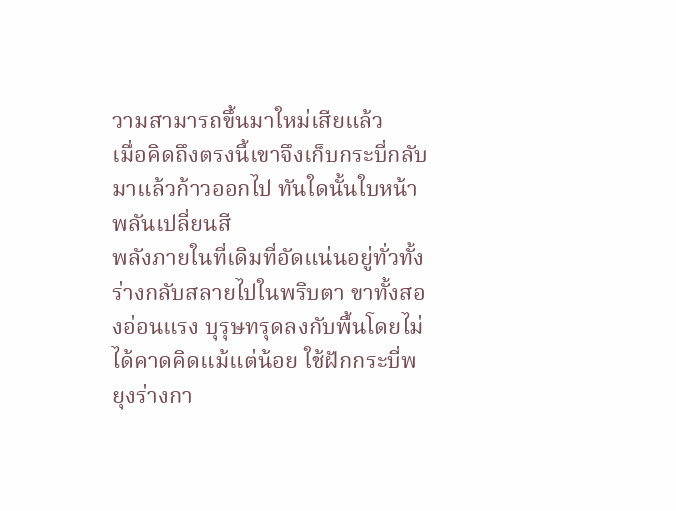วามสามารถขึ้นมาใหม่เสียแล้ว
เมื่อคิดถึงตรงนี้เขาจึงเก็บกระบี่กลับมาแล้วก้าวออกไป ทันใดนั้นใบหน้าพลันเปลี่ยนสี
พลังภายในที่เดิมที่อัดแน่นอยู่ทั่วทั้งร่างกลับสลายไปในพริบตา ขาทั้งสองอ่อนแรง บุรุษทรุดลงกับพื้นโดยไม่ได้คาดคิดแม้แต่น้อย ใช้ฝักกระบี่พยุงร่างกา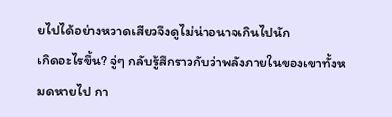ยไปได้อย่างหวาดเสียวจึงดูไม่น่าอนาจเกินไปนัก
เกิดอะไรขึ้น? จู่ๆ กลับรู้สึกราวกับว่าพลังภายในของเขาทั้งหมดหายไป กา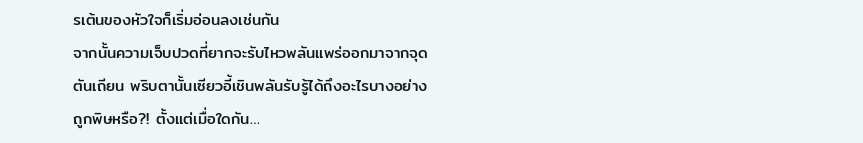รเต้นของหัวใจก็เริ่มอ่อนลงเช่นกัน
จากนั้นความเจ็บปวดที่ยากจะรับไหวพลันแพร่ออกมาจากจุดตันเถียน พริบตานั้นเซียวอี้เชินพลันรับรู้ได้ถึงอะไรบางอย่าง ถูกพิษหรือ?! ตั้งแต่เมื่อใดกัน…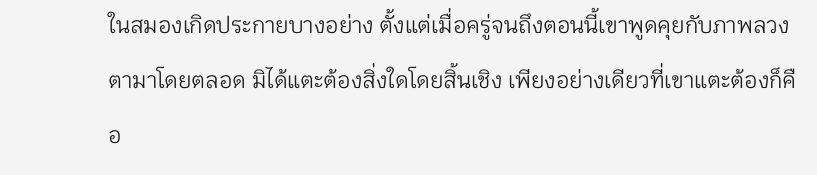ในสมองเกิดประกายบางอย่าง ตั้งแต่เมื่อครู่จนถึงตอนนี้เขาพูดคุยกับภาพลวงตามาโดยตลอด มิได้แตะต้องสิ่งใดโดยสิ้นเชิง เพียงอย่างเดียวที่เขาแตะต้องก็คือ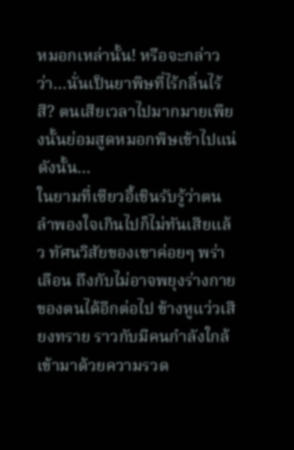หมอกเหล่านั้น! หรือจะกล่าวว่า…นั่นเป็นยาพิษที่ไร้กลิ่นไร้สี? ตนเสียเวลาไปมากมายเพียงนั้นย่อมสูดหมอกพิษเข้าไปแน่ ดังนั้น…
ในยามที่เซียวอี้เชินรับรู้ว่าตนลำพองใจเกินไปก็ไม่ทันเสียแล้ว ทัศนวิสัยของเขาค่อยๆ พร่าเลือน ถึงกับไม่อาจพยุงร่างกายของตนได้อีกต่อไป ข้างหูแว่วเสียงทราย ราวกับมีคนกำลังใกล้เข้ามาด้วยความรวด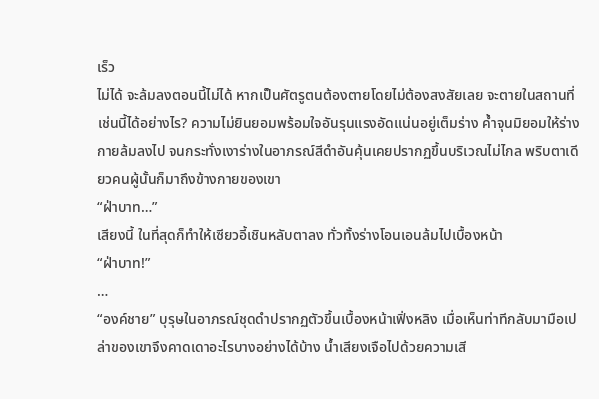เร็ว
ไม่ได้ จะล้มลงตอนนี้ไม่ได้ หากเป็นศัตรูตนต้องตายโดยไม่ต้องสงสัยเลย จะตายในสถานที่เช่นนี้ได้อย่างไร? ความไม่ยินยอมพร้อมใจอันรุนแรงอัดแน่นอยู่เต็มร่าง ค้ำจุนมิยอมให้ร่างกายล้มลงไป จนกระทั่งเงาร่างในอาภรณ์สีดำอันคุ้นเคยปรากฏขึ้นบริเวณไม่ไกล พริบตาเดียวคนผู้นั้นก็มาถึงข้างกายของเขา
“ฝ่าบาท…”
เสียงนี้ ในที่สุดก็ทำให้เซียวอี้เชินหลับตาลง ทั่วทั้งร่างโอนเอนล้มไปเบื้องหน้า
“ฝ่าบาท!”
…
“องค์ชาย” บุรุษในอาภรณ์ชุดดำปรากฏตัวขึ้นเบื้องหน้าเฟิ่งหลิง เมื่อเห็นท่าทีกลับมามือเปล่าของเขาจึงคาดเดาอะไรบางอย่างได้บ้าง น้ำเสียงเจือไปด้วยความเสี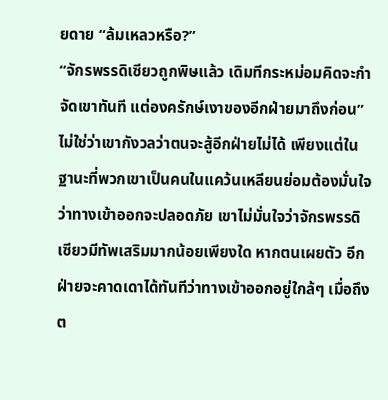ยดาย “ล้มเหลวหรือ?”
“จักรพรรดิเซียวถูกพิษแล้ว เดิมทีกระหม่อมคิดจะกำจัดเขาทันที แต่องครักษ์เงาของอีกฝ่ายมาถึงก่อน”
ไม่ใช่ว่าเขากังวลว่าตนจะสู้อีกฝ่ายไม่ได้ เพียงแต่ในฐานะที่พวกเขาเป็นคนในแคว้นเหลียนย่อมต้องมั่นใจว่าทางเข้าออกจะปลอดภัย เขาไม่มั่นใจว่าจักรพรรดิเซียวมีทัพเสริมมากน้อยเพียงใด หากตนเผยตัว อีกฝ่ายจะคาดเดาได้ทันทีว่าทางเข้าออกอยู่ใกล้ๆ เมื่อถึงต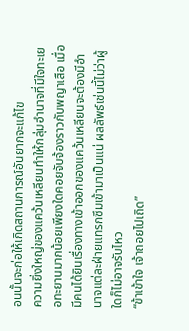อนนั้นจะก่อให้เกิดสถานการณ์อันยากจะแก้ไข
ความยิ่งใหญ่ของแคว้นเหลียนทำให้กลุ่มอำนาจที่มีใจทะเยอทะยานมากน้อยเพียงใดคอยจับจ้องราวกับพญาเสือ เมื่อมีคนได้ยินเรื่องทางเข้าออกของแคว้นเหลียนจะต้องมีอำนาจแต่ละฝ่ายแทรกซึมเข้ามาเป็นแน่ ผลลัพธ์เช่นนี้ไม่ว่าผู้ใดก็ไม่อาจรับไหว
“ข้าเข้าใจ เจ้าถอยไปเถิด”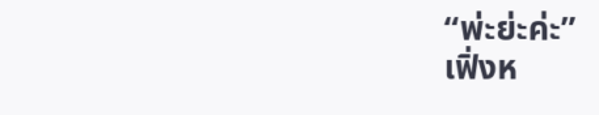“พ่ะย่ะค่ะ”
เฟิ่งห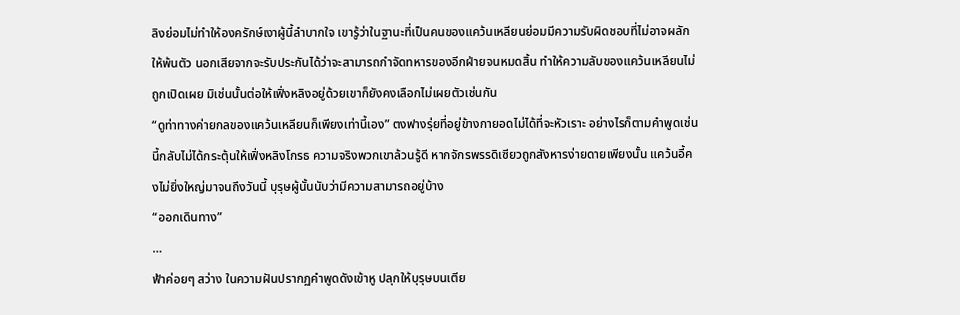ลิงย่อมไม่ทำให้องครักษ์เงาผู้นี้ลำบากใจ เขารู้ว่าในฐานะที่เป็นคนของแคว้นเหลียนย่อมมีความรับผิดชอบที่ไม่อาจผลักให้พ้นตัว นอกเสียจากจะรับประกันได้ว่าจะสามารถกำจัดทหารของอีกฝ่ายจนหมดสิ้น ทำให้ความลับของแคว้นเหลียนไม่ถูกเปิดเผย มิเช่นนั้นต่อให้เฟิ่งหลิงอยู่ด้วยเขาก็ยังคงเลือกไม่เผยตัวเช่นกัน
“ดูท่าทางค่ายกลของแคว้นเหลียนก็เพียงเท่านี้เอง” ตงฟางรุ่ยที่อยู่ข้างกายอดไม่ได้ที่จะหัวเราะ อย่างไรก็ตามคำพูดเช่นนี้กลับไม่ได้กระตุ้นให้เฟิ่งหลิงโกรธ ความจริงพวกเขาล้วนรู้ดี หากจักรพรรดิเซียวถูกสังหารง่ายดายเพียงนั้น แคว้นอี้คงไม่ยิ่งใหญ่มาจนถึงวันนี้ บุรุษผู้นั้นนับว่ามีความสามารถอยู่บ้าง
“ออกเดินทาง”
…
ฟ้าค่อยๆ สว่าง ในความฝันปรากฏคำพูดดังเข้าหู ปลุกให้บุรุษบนเตีย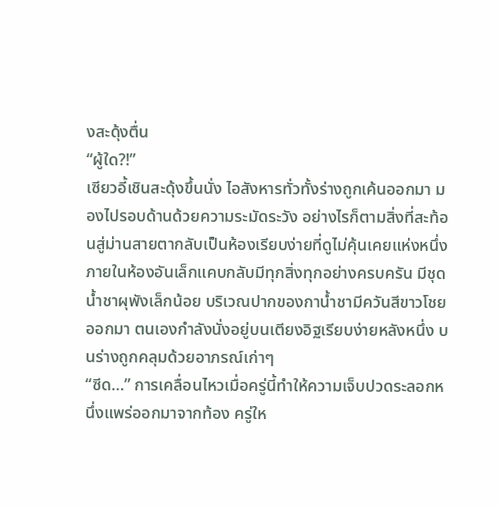งสะดุ้งตื่น
“ผู้ใด?!”
เซียวอี้เชินสะดุ้งขึ้นนั่ง ไอสังหารทั่วทั้งร่างถูกเค้นออกมา มองไปรอบด้านด้วยความระมัดระวัง อย่างไรก็ตามสิ่งที่สะท้อนสู่ม่านสายตากลับเป็นห้องเรียบง่ายที่ดูไม่คุ้นเคยแห่งหนึ่ง
ภายในห้องอันเล็กแคบกลับมีทุกสิ่งทุกอย่างครบครัน มีชุดน้ำชาผุพังเล็กน้อย บริเวณปากของกาน้ำชามีควันสีขาวโชยออกมา ตนเองกำลังนั่งอยู่บนเตียงอิฐเรียบง่ายหลังหนึ่ง บนร่างถูกคลุมด้วยอาภรณ์เก่าๆ
“ซีด…” การเคลื่อนไหวเมื่อครู่นี้ทำให้ความเจ็บปวดระลอกหนึ่งแพร่ออกมาจากท้อง ครู่ให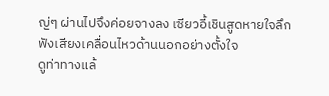ญ่ๆ ผ่านไปจึงค่อยจางลง เซียวอี้เชินสูดหายใจลึก ฟังเสียงเคลื่อนไหวด้านนอกอย่างตั้งใจ
ดูท่าทางแล้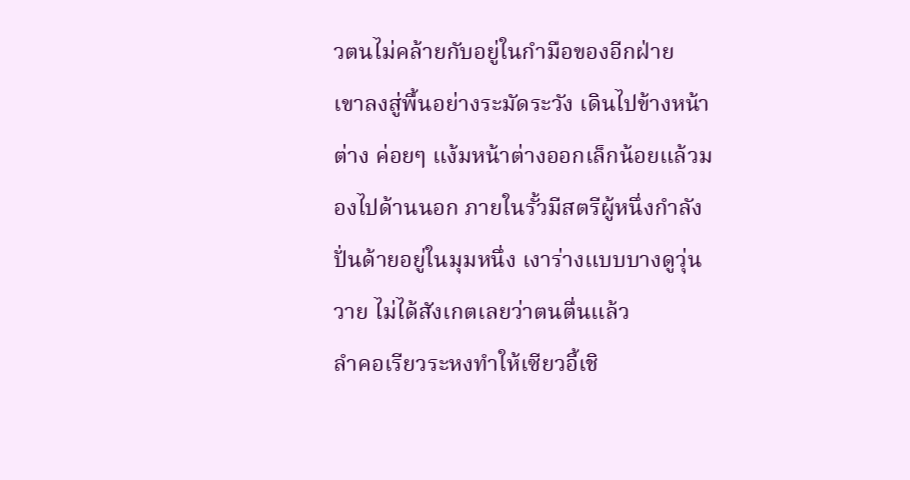วตนไม่คล้ายกับอยู่ในกำมือของอีกฝ่าย
เขาลงสู่พื้นอย่างระมัดระวัง เดินไปข้างหน้าต่าง ค่อยๆ แง้มหน้าต่างออกเล็กน้อยแล้วมองไปด้านนอก ภายในรั้วมีสตรีผู้หนึ่งกำลังปั่นด้ายอยู่ในมุมหนึ่ง เงาร่างแบบบางดูวุ่นวาย ไม่ได้สังเกตเลยว่าตนตื่นแล้ว
ลำคอเรียวระหงทำให้เซียวอี้เชิ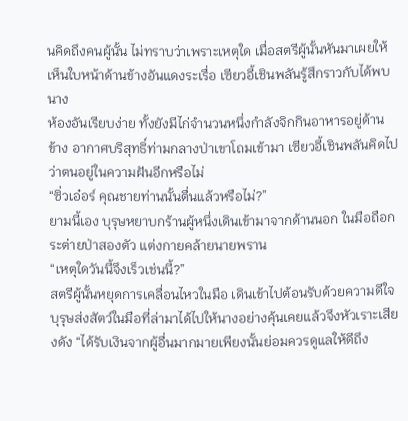นคิดถึงคนผู้นั้น ไม่ทราบว่าเพราะเหตุใด เมื่อสตรีผู้นั้นหันมาเผยให้เห็นใบหน้าด้านข้างอันแดงระเรื่อ เซียวอี้เชินพลันรู้สึกราวกับได้พบนาง
ห้องอันเรียบง่าย ทั้งยังมีไก่จำนวนหนึ่งกำลังจิกกินอาหารอยู่ด้านข้าง อากาศบริสุทธิ์ท่ามกลางป่าเขาโถมเข้ามา เซียวอี้เชินพลันคิดไปว่าตนอยู่ในความฝันอีกหรือไม่
“ซิ่วเอ๋อร์ คุณชายท่านนั้นตื่นแล้วหรือไม่?”
ยามนี้เอง บุรุษหยาบกร้านผู้หนึ่งเดินเข้ามาจากด้านนอก ในมือถือกระต่ายป่าสองตัว แต่งกายคล้ายนายพราน
“เหตุใดวันนี้จึงเร็วเช่นนี้?”
สตรีผู้นั้นหยุดการเคลื่อนไหวในมือ เดินเข้าไปต้อนรับด้วยความดีใจ บุรุษส่งสัตว์ในมือที่ล่ามาได้ไปให้นางอย่างคุ้นเคยแล้วจึงหัวเราะเสียงดัง “ได้รับเงินจากผู้อื่นมากมายเพียงนั้นย่อมควรดูแลให้ดีถึง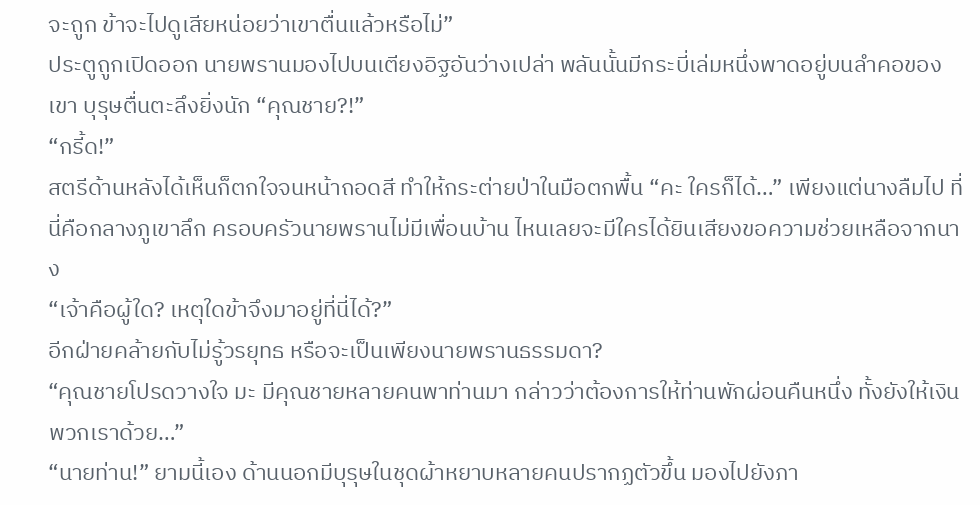จะถูก ข้าจะไปดูเสียหน่อยว่าเขาตื่นแล้วหรือไม่”
ประตูถูกเปิดออก นายพรานมองไปบนเตียงอิฐอันว่างเปล่า พลันนั้นมีกระบี่เล่มหนึ่งพาดอยู่บนลำคอของเขา บุรุษตื่นตะลึงยิ่งนัก “คุณชาย?!”
“กรี้ด!”
สตรีด้านหลังได้เห็นก็ตกใจจนหน้าถอดสี ทำให้กระต่ายป่าในมือตกพื้น “คะ ใครก็ได้…” เพียงแต่นางลืมไป ที่นี่คือกลางภูเขาลึก ครอบครัวนายพรานไม่มีเพื่อนบ้าน ไหนเลยจะมีใครได้ยินเสียงขอความช่วยเหลือจากนาง
“เจ้าคือผู้ใด? เหตุใดข้าจึงมาอยู่ที่นี่ได้?”
อีกฝ่ายคล้ายกับไม่รู้วรยุทธ หรือจะเป็นเพียงนายพรานธรรมดา?
“คุณชายโปรดวางใจ มะ มีคุณชายหลายคนพาท่านมา กล่าวว่าต้องการให้ท่านพักผ่อนคืนหนึ่ง ทั้งยังให้เงินพวกเราด้วย…”
“นายท่าน!” ยามนี้เอง ด้านนอกมีบุรุษในชุดผ้าหยาบหลายคนปรากฏตัวขึ้น มองไปยังภา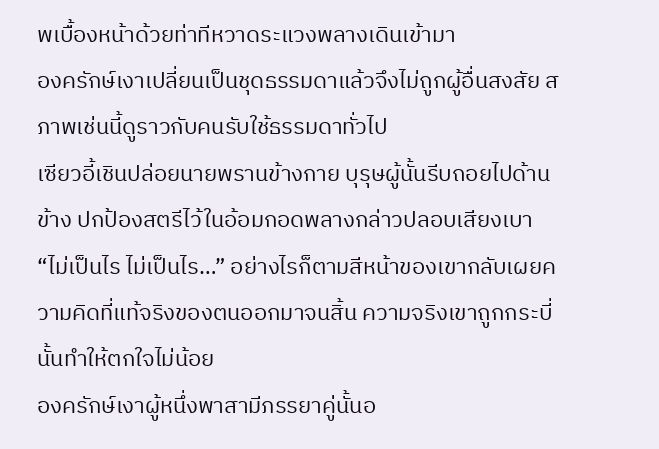พเบื้องหน้าด้วยท่าทีหวาดระแวงพลางเดินเข้ามา
องครักษ์เงาเปลี่ยนเป็นชุดธรรมดาแล้วจึงไม่ถูกผู้อื่นสงสัย สภาพเช่นนี้ดูราวกับคนรับใช้ธรรมดาทั่วไป
เซียวอี้เชินปล่อยนายพรานข้างกาย บุรุษผู้นั้นรีบถอยไปด้านข้าง ปกป้องสตรีไว้ในอ้อมกอดพลางกล่าวปลอบเสียงเบา “ไม่เป็นไร ไม่เป็นไร…” อย่างไรก็ตามสีหน้าของเขากลับเผยความคิดที่แท้จริงของตนออกมาจนสิ้น ความจริงเขาถูกกระบี่นั้นทำให้ตกใจไม่น้อย
องครักษ์เงาผู้หนึ่งพาสามีภรรยาคู่นั้นอ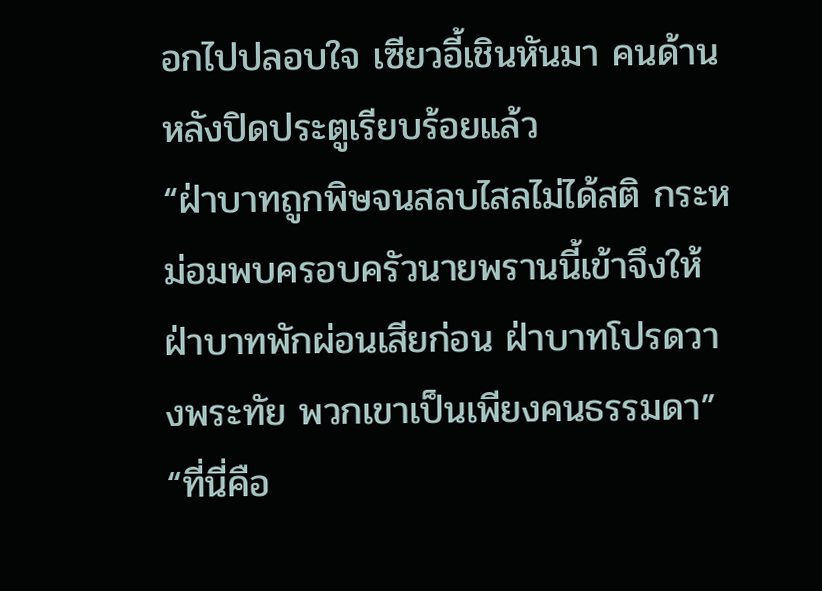อกไปปลอบใจ เซียวอี้เชินหันมา คนด้านหลังปิดประตูเรียบร้อยแล้ว
“ฝ่าบาทถูกพิษจนสลบไสลไม่ได้สติ กระหม่อมพบครอบครัวนายพรานนี้เข้าจึงให้ฝ่าบาทพักผ่อนเสียก่อน ฝ่าบาทโปรดวางพระทัย พวกเขาเป็นเพียงคนธรรมดา”
“ที่นี่คือ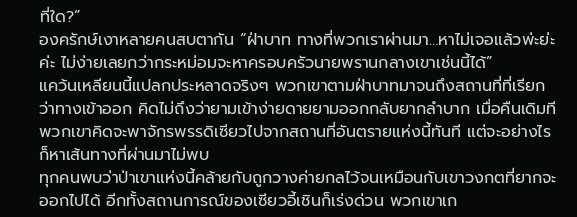ที่ใด?”
องครักษ์เงาหลายคนสบตากัน “ฝ่าบาท ทางที่พวกเราผ่านมา…หาไม่เจอแล้วพ่ะย่ะค่ะ ไม่ง่ายเลยกว่ากระหม่อมจะหาครอบครัวนายพรานกลางเขาเช่นนี้ได้”
แคว้นเหลียนนี้แปลกประหลาดจริงๆ พวกเขาตามฝ่าบาทมาจนถึงสถานที่ที่เรียกว่าทางเข้าออก คิดไม่ถึงว่ายามเข้าง่ายดายยามออกกลับยากลำบาก เมื่อคืนเดิมทีพวกเขาคิดจะพาจักรพรรดิเซียวไปจากสถานที่อันตรายแห่งนี้ทันที แต่จะอย่างไรก็หาเส้นทางที่ผ่านมาไม่พบ
ทุกคนพบว่าป่าเขาแห่งนี้คล้ายกับถูกวางค่ายกลไว้จนเหมือนกับเขาวงกตที่ยากจะออกไปได้ อีกทั้งสถานการณ์ของเซียวอี้เชินก็เร่งด่วน พวกเขาเก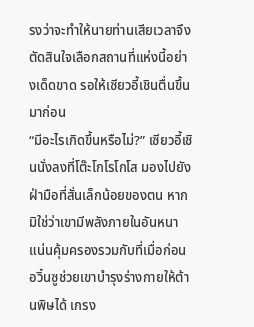รงว่าจะทำให้นายท่านเสียเวลาจึงตัดสินใจเลือกสถานที่แห่งนี้อย่างเด็ดขาด รอให้เซียวอี้เชินตื่นขึ้นมาก่อน
“มีอะไรเกิดขึ้นหรือไม่?” เซียวอี้เชินนั่งลงที่โต๊ะโกโรโกโส มองไปยังฝ่ามือที่สั่นเล็กน้อยของตน หากมิใช่ว่าเขามีพลังภายในอันหนาแน่นคุ้มครองรวมกับที่เมื่อก่อนอวิ๋นซูช่วยเขาบำรุงร่างกายให้ต้านพิษได้ เกรง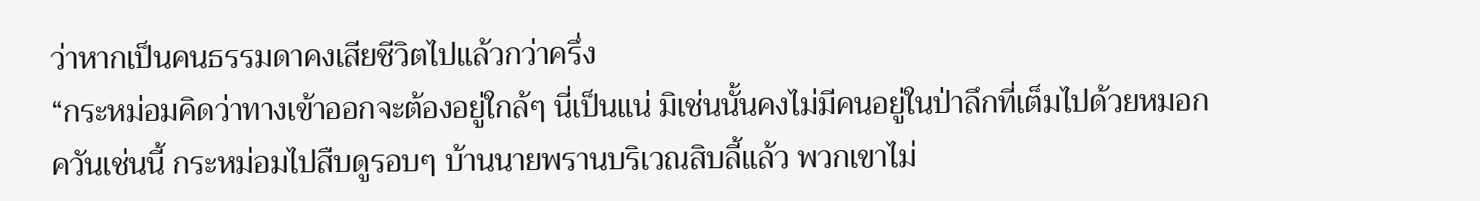ว่าหากเป็นคนธรรมดาคงเสียชีวิตไปแล้วกว่าครึ่ง
“กระหม่อมคิดว่าทางเข้าออกจะต้องอยู่ใกล้ๆ นี่เป็นแน่ มิเช่นนั้นคงไม่มีคนอยู่ในป่าลึกที่เต็มไปด้วยหมอกควันเช่นนี้ กระหม่อมไปสืบดูรอบๆ บ้านนายพรานบริเวณสิบลี้แล้ว พวกเขาไม่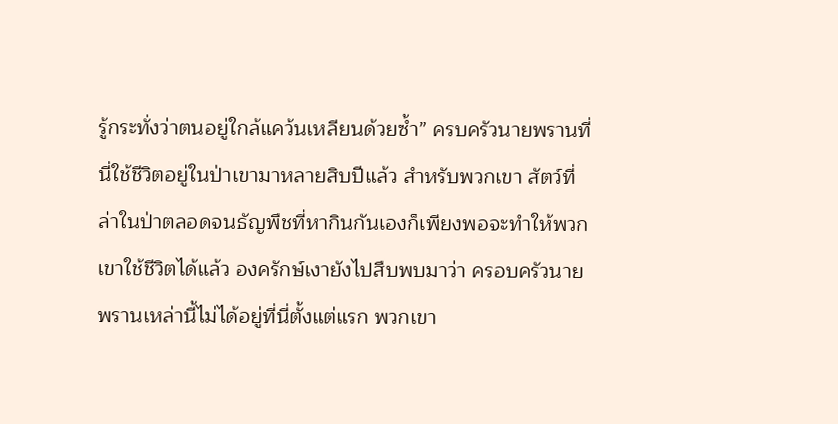รู้กระทั่งว่าตนอยู่ใกล้แคว้นเหลียนด้วยซ้ำ” ครบครัวนายพรานที่นี่ใช้ชีวิตอยู่ในป่าเขามาหลายสิบปีแล้ว สำหรับพวกเขา สัตว์ที่ล่าในป่าตลอดจนธัญพืชที่หากินกันเองก็เพียงพอจะทำให้พวกเขาใช้ชีวิตได้แล้ว องครักษ์เงายังไปสืบพบมาว่า ครอบครัวนายพรานเหล่านี้ไม่ได้อยู่ที่นี่ตั้งแต่แรก พวกเขา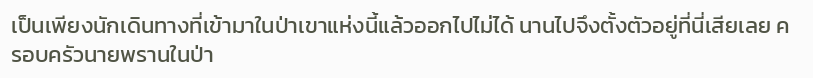เป็นเพียงนักเดินทางที่เข้ามาในป่าเขาแห่งนี้แล้วออกไปไม่ได้ นานไปจึงตั้งตัวอยู่ที่นี่เสียเลย ครอบครัวนายพรานในป่า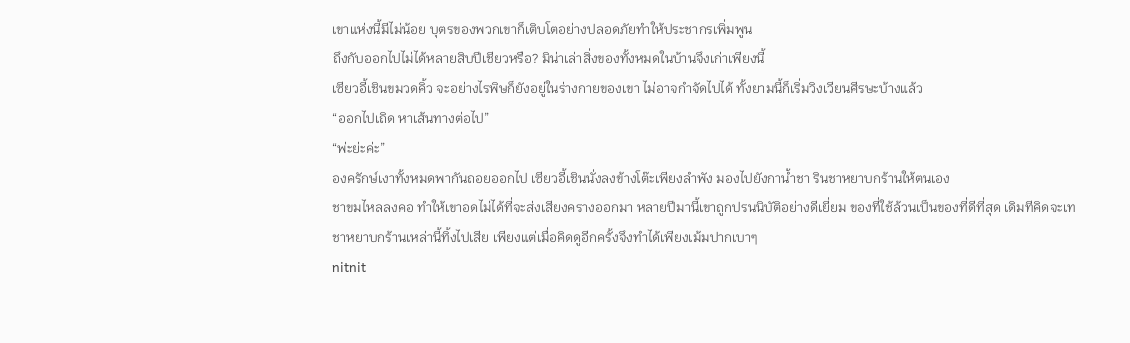เขาแห่งนี้มีไม่น้อย บุตรของพวกเขาก็เติบโตอย่างปลอดภัยทำให้ประชากรเพิ่มพูน
ถึงกับออกไปไม่ได้หลายสิบปีเชียวหรือ? มิน่าเล่าสิ่งของทั้งหมดในบ้านจึงเก่าเพียงนี้
เซียวอี้เชินขมวดคิ้ว จะอย่างไรพิษก็ยังอยู่ในร่างกายของเขา ไม่อาจกำจัดไปได้ ทั้งยามนี้ก็เริ่มวิงเวียนศีรษะบ้างแล้ว
“ออกไปเถิด หาเส้นทางต่อไป”
“พ่ะย่ะค่ะ”
องครักษ์เงาทั้งหมดพากันถอยออกไป เซียวอี้เชินนั่งลงข้างโต๊ะเพียงลำพัง มองไปยังกาน้ำชา รินชาหยาบกร้านให้ตนเอง
ชาขมไหลลงคอ ทำให้เขาอดไม่ได้ที่จะส่งเสียงครางออกมา หลายปีมานี้เขาถูกปรนนิบัติอย่างดีเยี่ยม ของที่ใช้ล้วนเป็นของที่ดีที่สุด เดิมทีคิดจะเทชาหยาบกร้านเหล่านี้ทิ้งไปเสีย เพียงแต่เมื่อคิดดูอีกครั้งจึงทำได้เพียงเม้มปากเบาๆ
nitnit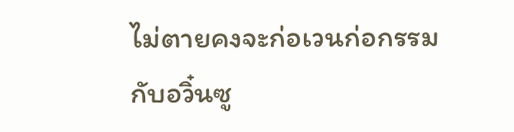ไม่ตายคงจะก่อเวนก่อกรรมกับอวิ๋นซู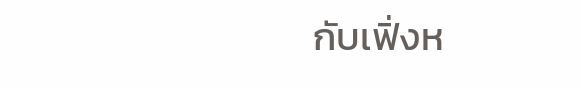กับเฟิ่งห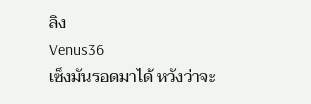ลิง
Venus36
เซ็งมันรอดมาได้ หวังว่าจะ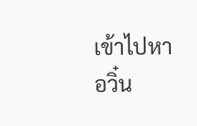เข้าไปหาอวิ๋น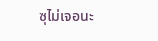ซุไม่เจอนะ